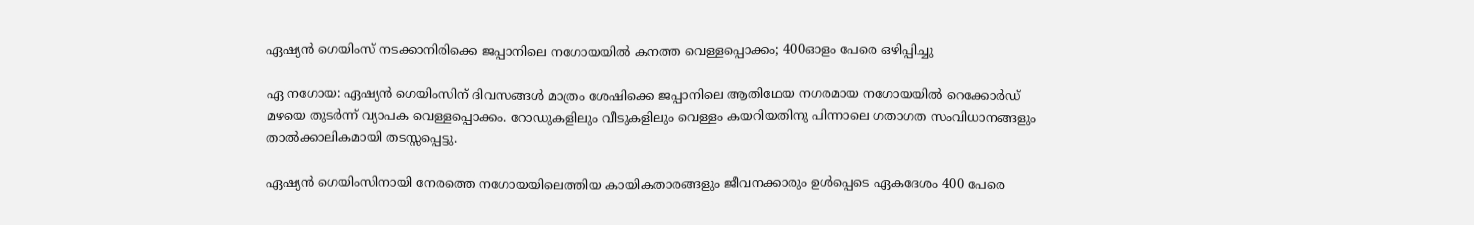ഏഷ്യൻ ഗെയിംസ് നടക്കാനിരിക്കെ ജപ്പാനിലെ നഗോയയിൽ കനത്ത വെള്ളപ്പൊക്കം; 400ഓളം പേരെ ഒഴിപ്പിച്ചു

ഏ നഗോയ: ഏഷ്യൻ ഗെയിംസിന് ദിവസങ്ങൾ മാത്രം ശേഷിക്കെ ജപ്പാനിലെ ആതിഥേയ നഗരമായ നഗോയയിൽ റെക്കോർഡ് മഴയെ തുടർന്ന് വ്യാപക വെള്ളപ്പൊക്കം. റോഡുകളിലും വീടുകളിലും വെള്ളം കയറിയതിനു പിന്നാലെ ഗതാഗത സംവിധാനങ്ങളും താൽക്കാലികമായി തടസ്സപ്പെട്ടു.

ഏഷ്യൻ ഗെയിംസിനായി നേരത്തെ നഗോയയിലെത്തിയ കായികതാരങ്ങളും ജീവനക്കാരും ഉൾപ്പെടെ ഏകദേശം 400 പേരെ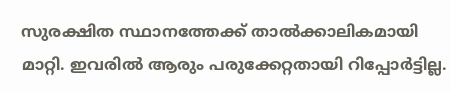സുരക്ഷിത സ്ഥാനത്തേക്ക് താൽക്കാലികമായി മാറ്റി. ഇവരിൽ ആരും പരുക്കേറ്റതായി റിപ്പോർട്ടില്ല.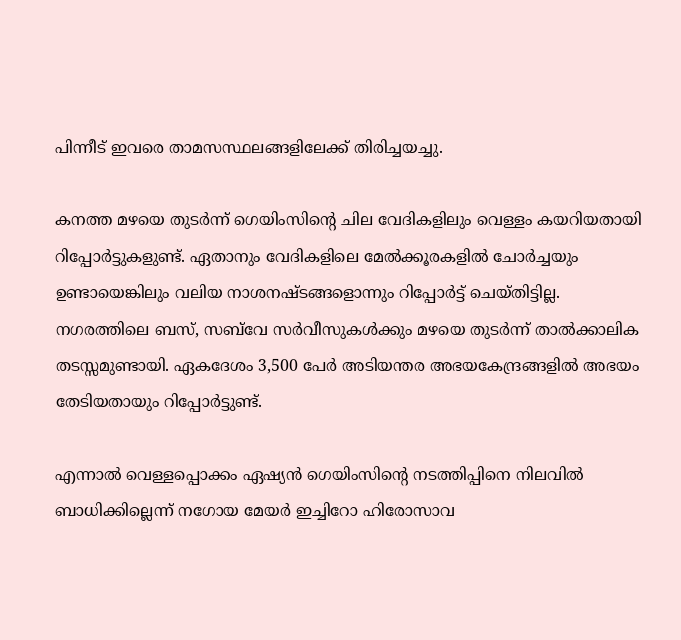പിന്നീട് ഇവരെ താമസസ്ഥലങ്ങളിലേക്ക് തിരിച്ചയച്ചു.

കനത്ത മഴയെ തുടർന്ന് ഗെയിംസിന്റെ ചില വേദികളിലും വെള്ളം കയറിയതായി റിപ്പോർട്ടുകളുണ്ട്. ഏതാനും വേദികളിലെ മേൽക്കൂരകളിൽ ചോർച്ചയും ഉണ്ടായെങ്കിലും വലിയ നാശനഷ്ടങ്ങളൊന്നും റിപ്പോർട്ട് ചെയ്തിട്ടില്ല. നഗരത്തിലെ ബസ്, സബ്‌വേ സർവീസുകൾക്കും മഴയെ തുടർന്ന് താൽക്കാലിക തടസ്സമുണ്ടായി. ഏകദേശം 3,500 പേർ അടിയന്തര അഭയകേന്ദ്രങ്ങളിൽ അഭയം തേടിയതായും റിപ്പോർട്ടുണ്ട്.

എന്നാൽ വെള്ളപ്പൊക്കം ഏഷ്യൻ ഗെയിംസിന്റെ നടത്തിപ്പിനെ നിലവിൽ ബാധിക്കില്ലെന്ന് നഗോയ മേയർ ഇച്ചിറോ ഹിരോസാവ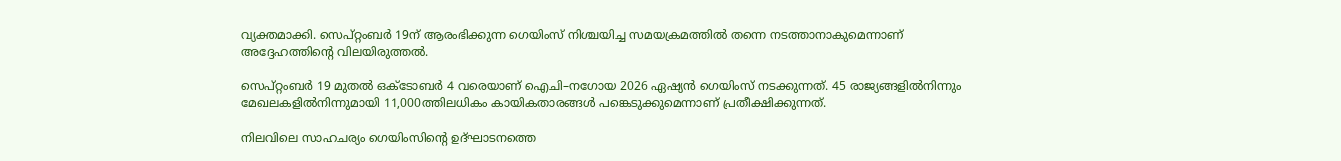വ്യക്തമാക്കി. സെപ്റ്റംബർ 19ന് ആരംഭിക്കുന്ന ഗെയിംസ് നിശ്ചയിച്ച സമയക്രമത്തിൽ തന്നെ നടത്താനാകുമെന്നാണ് അദ്ദേഹത്തിന്റെ വിലയിരുത്തൽ.

സെപ്റ്റംബർ 19 മുതൽ ഒക്ടോബർ 4 വരെയാണ് ഐചി–നഗോയ 2026 ഏഷ്യൻ ഗെയിംസ് നടക്കുന്നത്. 45 രാജ്യങ്ങളിൽനിന്നും മേഖലകളിൽനിന്നുമായി 11,000ത്തിലധികം കായികതാരങ്ങൾ പങ്കെടുക്കുമെന്നാണ് പ്രതീക്ഷിക്കുന്നത്.

നിലവിലെ സാഹചര്യം ഗെയിംസിന്റെ ഉദ്ഘാടനത്തെ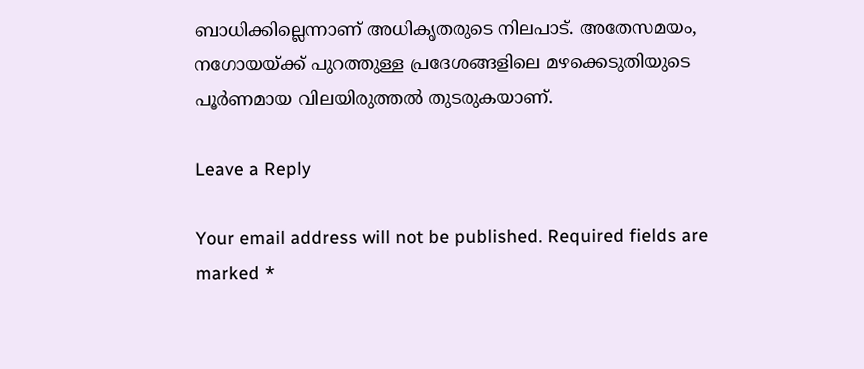ബാധിക്കില്ലെന്നാണ് അധികൃതരുടെ നിലപാട്. അതേസമയം, നഗോയയ്ക്ക് പുറത്തുള്ള പ്രദേശങ്ങളിലെ മഴക്കെടുതിയുടെ പൂർണമായ വിലയിരുത്തൽ തുടരുകയാണ്.

Leave a Reply

Your email address will not be published. Required fields are marked *